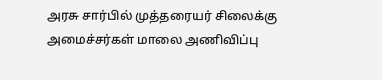அரசு சார்பில் முத்தரையர் சிலைக்கு அமைச்சர்கள் மாலை அணிவிப்பு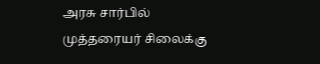அரசு சார்பில் முத்தரையர் சிலைக்கு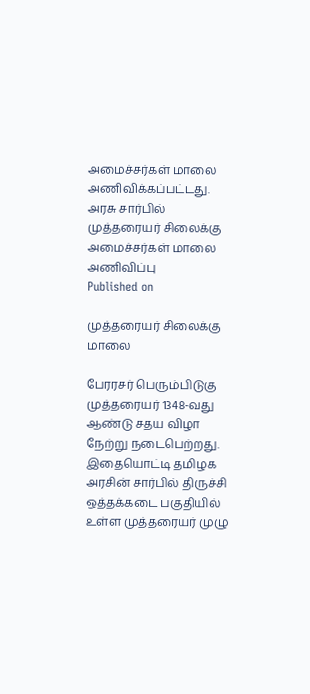அமைச்சர்கள் மாலை அணிவிக்கப்பட்டது.
அரசு சார்பில் முத்தரையர் சிலைக்கு அமைச்சர்கள் மாலை அணிவிப்பு
Published on

முத்தரையர் சிலைக்கு மாலை

பேரரசர் பெரும்பிடுகு முத்தரையர் 1348-வது ஆண்டு சதய விழா நேற்று நடைபெற்றது. இதையொட்டி தமிழக அரசின் சார்பில் திருச்சி ஒத்தக்கடை பகுதியில் உள்ள முத்தரையர் முழு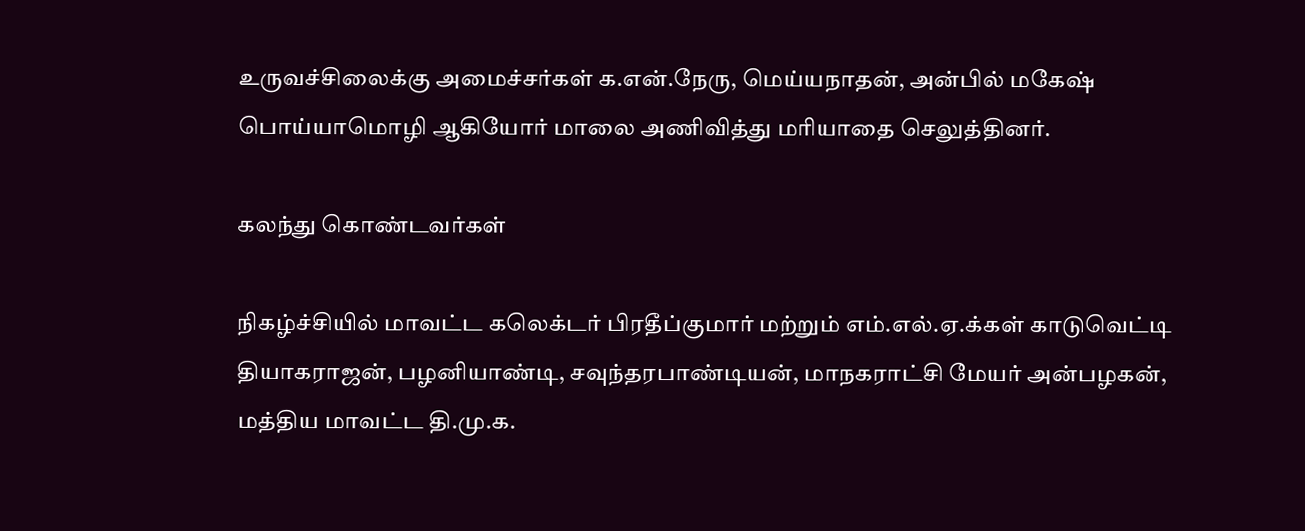உருவச்சிலைக்கு அமைச்சர்கள் க.என்.நேரு, மெய்யநாதன், அன்பில் மகேஷ் பொய்யாமொழி ஆகியோர் மாலை அணிவித்து மரியாதை செலுத்தினர்.

கலந்து கொண்டவர்கள்

நிகழ்ச்சியில் மாவட்ட கலெக்டர் பிரதீப்குமார் மற்றும் எம்.எல்.ஏ.க்கள் காடுவெட்டி தியாகராஜன், பழனியாண்டி, சவுந்தரபாண்டியன், மாநகராட்சி மேயர் அன்பழகன், மத்திய மாவட்ட தி.மு.க.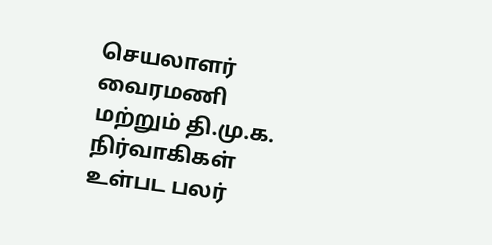செயலாளர் வைரமணி மற்றும் தி.மு.க. நிர்வாகிகள் உள்பட பலர்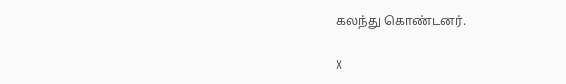கலந்து கொண்டனர்.

X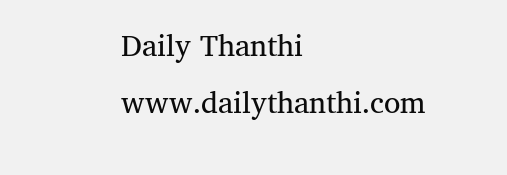Daily Thanthi
www.dailythanthi.com